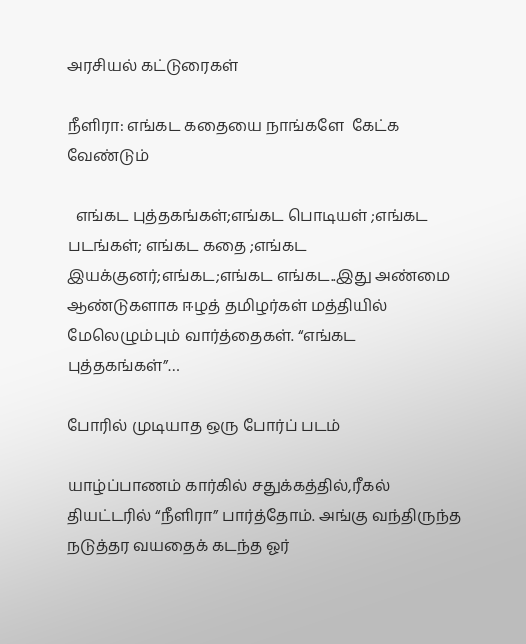அரசியல் கட்டுரைகள்

நீளிரா: எங்கட கதையை நாங்களே  கேட்க வேண்டும்

  எங்கட புத்தகங்கள்;எங்கட பொடியள் ;எங்கட படங்கள்; எங்கட கதை ;எங்கட இயக்குனர்;எங்கட;எங்கட எங்கட..இது அண்மை ஆண்டுகளாக ஈழத் தமிழர்கள் மத்தியில் மேலெழும்பும் வார்த்தைகள். “எங்கட புத்தகங்கள்”…

போரில் முடியாத ஒரு போர்ப் படம்

யாழ்ப்பாணம் கார்கில் சதுக்கத்தில்,ரீகல் தியட்டரில் “நீளிரா” பார்த்தோம். அங்கு வந்திருந்த நடுத்தர வயதைக் கடந்த ஓர்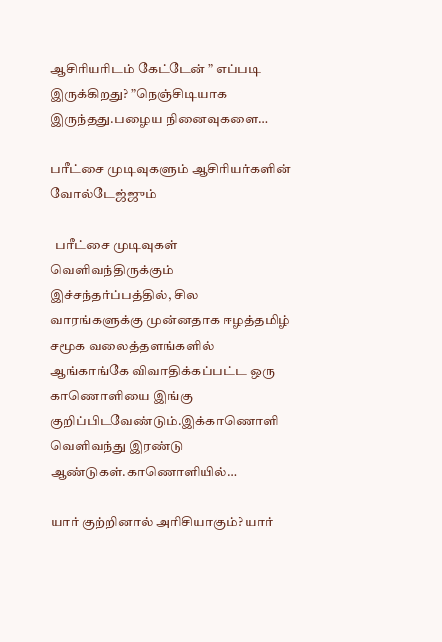ஆசிரியரிடம் கேட்டேன் ” எப்படி இருக்கிறது? ”நெஞ்சிடியாக இருந்தது.பழைய நினைவுகளை…

பரீட்சை முடிவுகளும் ஆசிரியர்களின் வோல்டேஜ்ஜும்

  பரீட்சை முடிவுகள் வெளிவந்திருக்கும் இச்சந்தர்ப்பத்தில், சில வாரங்களுக்கு முன்னதாக ஈழத்தமிழ் சமூக வலைத்தளங்களில் ஆங்காங்கே விவாதிக்கப்பட்ட ஒரு காணொளியை இங்கு குறிப்பிடவேண்டும்.இக்காணொளி வெளிவந்து இரண்டு ஆண்டுகள்.காணொளியில்…

யார் குற்றினால் அரிசியாகும்? யார்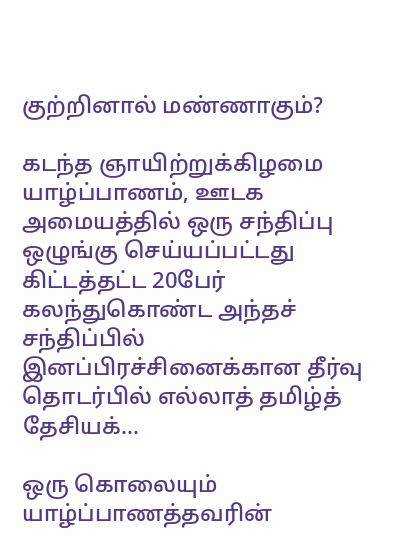குற்றினால் மண்ணாகும்?

கடந்த ஞாயிற்றுக்கிழமை யாழ்ப்பாணம், ஊடக அமையத்தில் ஒரு சந்திப்பு ஒழுங்கு செய்யப்பட்டது கிட்டத்தட்ட 20பேர்   கலந்துகொண்ட அந்தச் சந்திப்பில் இனப்பிரச்சினைக்கான தீர்வு தொடர்பில் எல்லாத் தமிழ்த் தேசியக்…

ஒரு கொலையும் யாழ்ப்பாணத்தவரின்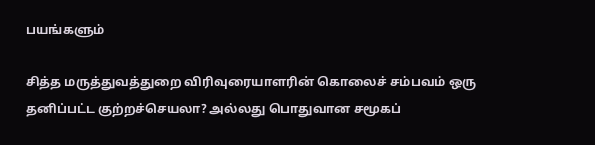பயங்களும்

சித்த மருத்துவத்துறை விரிவுரையாளரின் கொலைச் சம்பவம் ஒரு தனிப்பட்ட குற்றச்செயலா? அல்லது பொதுவான சமூகப்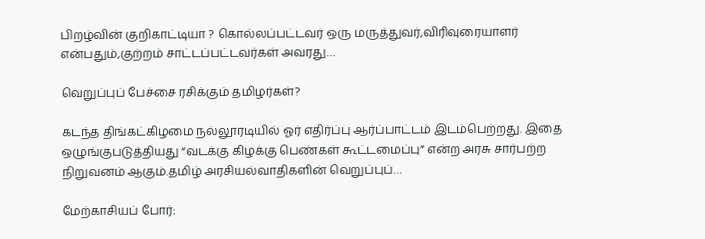பிறழ்வின் குறிகாட்டியா ? கொல்லப்பட்டவர் ஒரு மருத்துவர்,விரிவுரையாளர் என்பதும்,குற்றம் சாட்டப்பட்டவர்கள் அவரது…

வெறுப்புப் பேச்சை ரசிக்கும் தமிழர்கள்?

கடந்த திங்கட்கிழமை நல்லூரடியில் ஓர் எதிர்ப்பு ஆர்ப்பாட்டம் இடம்பெற்றது. இதை ஒழுங்குபடுத்தியது “வடக்கு கிழக்கு பெண்கள் கூட்டமைப்பு” என்ற அரசு சார்பற்ற நிறுவனம் ஆகும்.தமிழ் அரசியல்வாதிகளின் வெறுப்புப்…

மேற்காசியப் போர்: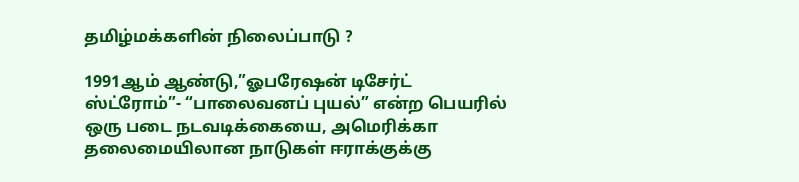தமிழ்மக்களின் நிலைப்பாடு ?

1991ஆம் ஆண்டு,”ஓபரேஷன் டிசேர்ட் ஸ்ட்ரோம்”- “பாலைவனப் புயல்” என்ற பெயரில் ஒரு படை நடவடிக்கையை, அமெரிக்கா தலைமையிலான நாடுகள் ஈராக்குக்கு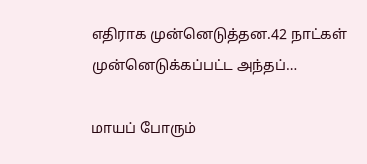எதிராக முன்னெடுத்தன.42 நாட்கள் முன்னெடுக்கப்பட்ட அந்தப்…

மாயப் போரும்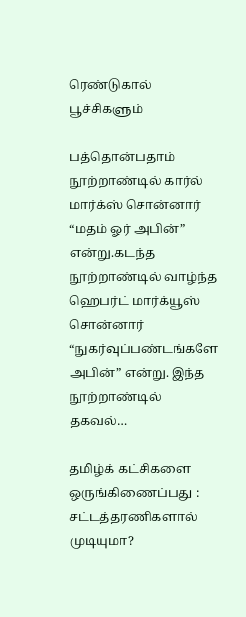ரெண்டுகால் பூச்சிகளும்

பத்தொன்பதாம் நூற்றாண்டில் கார்ல் மார்க்ஸ் சொன்னார் “மதம் ஓர் அபின்” என்று.கடந்த நூற்றாண்டில் வாழ்ந்த ஹெபர்ட் மார்க்யூஸ் சொன்னார் “நுகர்வுப்பண்டங்களே அபின்” என்று. இந்த நூற்றாண்டில் தகவல்…

தமிழ்க் கட்சிகளை ஒருங்கிணைப்பது : சட்டத்தரணிகளால் முடியுமா?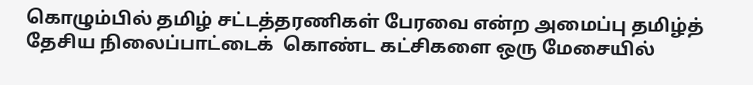கொழும்பில் தமிழ் சட்டத்தரணிகள் பேரவை என்ற அமைப்பு தமிழ்த் தேசிய நிலைப்பாட்டைக்  கொண்ட கட்சிகளை ஒரு மேசையில்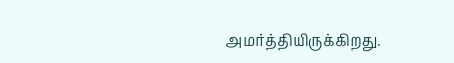அமர்த்தியிருக்கிறது.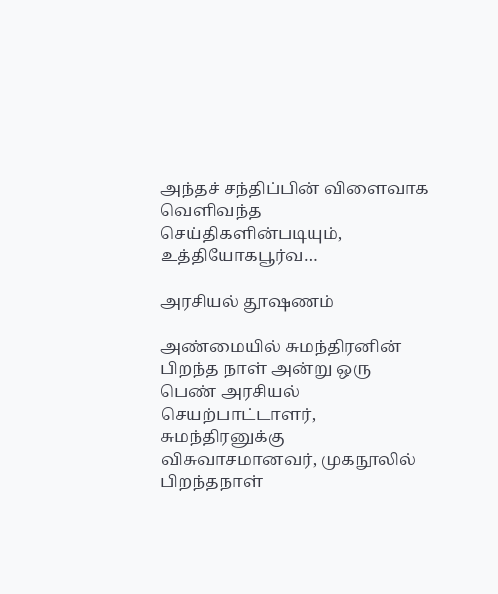அந்தச் சந்திப்பின் விளைவாக வெளிவந்த செய்திகளின்படியும், உத்தியோகபூர்வ…

அரசியல் தூஷணம்

அண்மையில் சுமந்திரனின் பிறந்த நாள் அன்று ஒரு பெண் அரசியல் செயற்பாட்டாளர், சுமந்திரனுக்கு விசுவாசமானவர், முகநூலில் பிறந்தநாள்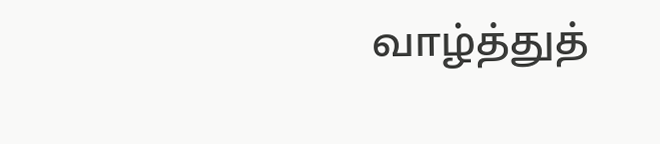வாழ்த்துத்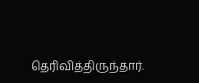தெரிவித்திருந்தார்.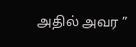அதில் அவர ”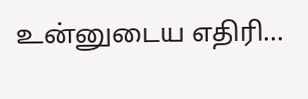உன்னுடைய எதிரி…